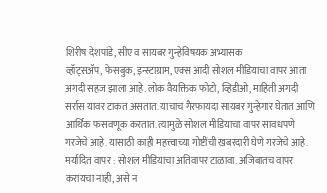शिरीष देशपांडे, सीए व सायबर गुन्हेविषयक अभ्यासक
व्हॉट्सॲप, फेसबुक, इन्स्टाग्राम, एक्स आदी सोशल मीडियाचा वापर आता अगदी सहज झाला आहे. लोक वैयक्तिक फोटो, व्हिडीओ, माहिती अगदी सर्रास यावर टाकत असतात. याचाच गैरफायदा सायबर गुन्हेगार घेतात आणि आर्थिक फसवणूक करतात. त्यामुळे सोशल मीडियाचा वापर सावधपणे गरजेचे आहे. यासाठी काही महत्त्वाच्या गोष्टींची खबरदारी घेणे गरजेचे आहे.
मर्यादित वापर : सोशल मीडियाचा अतिवापर टाळावा. अजिबातच वापर करायचा नाही, असे न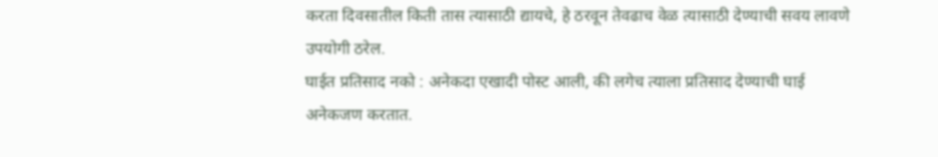करता दिवसातील किती तास त्यासाठी द्यायचे, हे ठरवून तेवढाच वेळ त्यासाठी देण्याची सवय लावणे उपयोगी ठरेल.
घाईत प्रतिसाद नको : अनेकदा एखादी पोस्ट आली, की लगेच त्याला प्रतिसाद देण्याची घाई अनेकजण करतात.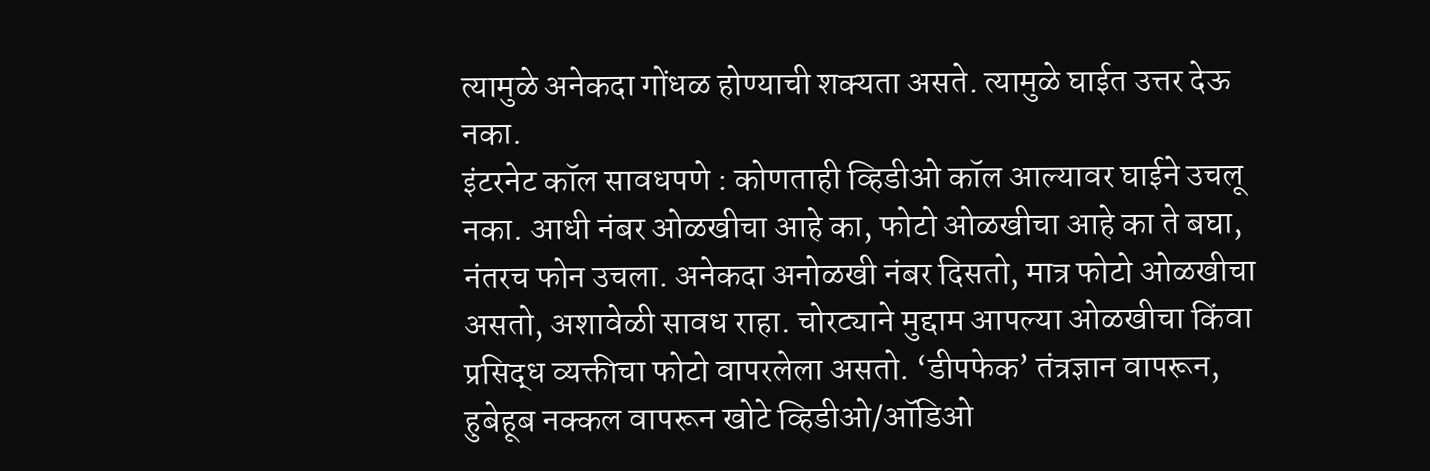त्यामुळे अनेकदा गोंधळ होण्याची शक्यता असते. त्यामुळे घाईत उत्तर देऊ नका.
इंटरनेट कॉल सावधपणे : कोणताही व्हिडीओ कॉल आल्यावर घाईने उचलू नका. आधी नंबर ओळखीचा आहे का, फोटो ओळखीचा आहे का ते बघा, नंतरच फोन उचला. अनेकदा अनोळखी नंबर दिसतो, मात्र फोटो ओळखीचा असतो, अशावेळी सावध राहा. चोरट्याने मुद्दाम आपल्या ओळखीचा किंवा प्रसिद्ध व्यक्तीचा फोटो वापरलेला असतो. ‘डीपफेक’ तंत्रज्ञान वापरून, हुबेहूब नक्कल वापरून खोटे व्हिडीओ/ऑडिओ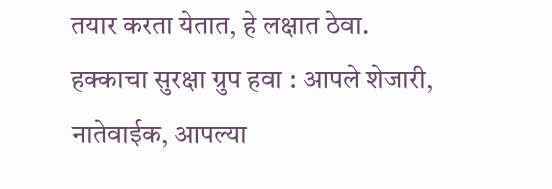तयार करता येतात, हे लक्षात ठेवा.
हक्काचा सुरक्षा ग्रुप हवा : आपले शेजारी, नातेवाईक, आपल्या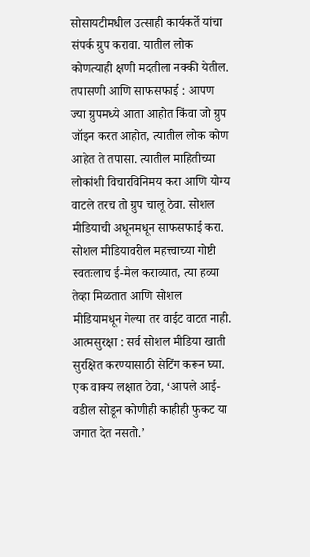सोसायटीमधील उत्साही कार्यकर्ते यांचा संपर्क ग्रुप करावा. यातील लोक कोणत्याही क्षणी मदतीला नक्की येतील.
तपासणी आणि साफसफाई : आपण ज्या ग्रुपमध्ये आता आहोत किंवा जो ग्रुप जॉइन करत आहोत, त्यातील लोक कोण आहेत ते तपासा. त्यातील माहितीच्या लोकांशी विचारविनिमय करा आणि योग्य वाटले तरच तो ग्रुप चालू ठेवा. सोशल मीडियाची अधूनमधून साफसफाई करा. सोशल मीडियावरील महत्त्वाच्या गोष्टी स्वतःलाच ई-मेल कराव्यात, त्या हव्या तेव्हा मिळतात आणि सोशल मीडियामधून गेल्या तर वाईट वाटत नाही.
आत्मसुरक्षा : सर्व सोशल मीडिया खाती सुरक्षित करण्यासाठी सेटिंग करून घ्या. एक वाक्य लक्षात ठेवा, ‘आपले आई-वडील सोडून कोणीही काहीही फुकट या जगात देत नसतो.’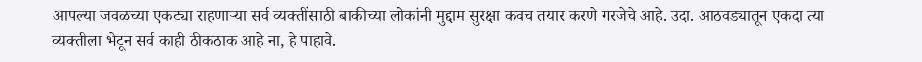आपल्या जवळच्या एकट्या राहणाऱ्या सर्व व्यक्तींसाठी बाकीच्या लोकांनी मुद्दाम सुरक्षा कवच तयार करणे गरजेचे आहे. उदा. आठवड्यातून एकदा त्या व्यक्तीला भेटून सर्व काही ठीकठाक आहे ना, हे पाहावे.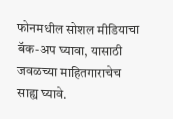फोनमधील सोशल मीडियाचा बॅक-अप घ्यावा, यासाठी जवळच्या माहितगाराचेच साह्य घ्यावे.